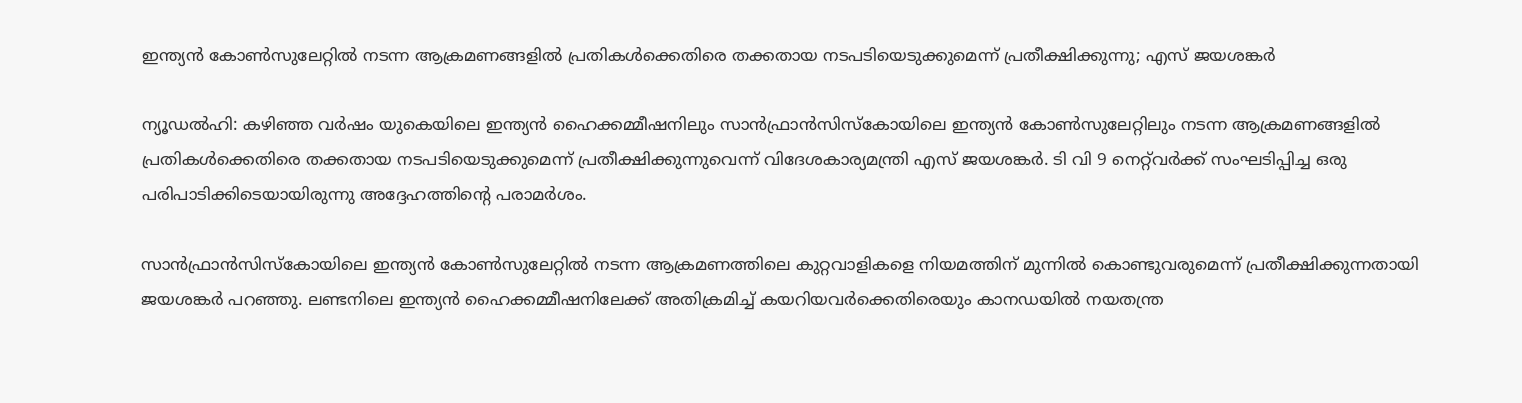ഇന്ത്യൻ കോൺസുലേറ്റിൽ നടന്ന ആക്രമണങ്ങളിൽ പ്രതികൾക്കെതിരെ തക്കതായ നടപടിയെടുക്കുമെന്ന് പ്രതീക്ഷിക്കുന്നു; എസ് ജയശങ്കർ

ന്യൂഡൽഹി: കഴിഞ്ഞ വർഷം യുകെയിലെ ഇന്ത്യൻ ഹൈക്കമ്മീഷനിലും സാൻഫ്രാൻസിസ്‌കോയിലെ ഇന്ത്യൻ കോൺസുലേറ്റിലും നടന്ന ആക്രമണങ്ങളിൽ പ്രതികൾക്കെതിരെ തക്കതായ നടപടിയെടുക്കുമെന്ന് പ്രതീക്ഷിക്കുന്നുവെന്ന് വിദേശകാര്യമന്ത്രി എസ് ജയശങ്കർ. ടി വി 9 നെറ്റ്‌വർക്ക് സംഘടിപ്പിച്ച ഒരു പരിപാടിക്കിടെയായിരുന്നു അദ്ദേഹത്തിന്റെ പരാമർശം.

സാൻഫ്രാൻസിസ്‌കോയിലെ ഇന്ത്യൻ കോൺസുലേറ്റിൽ നടന്ന ആക്രമണത്തിലെ കുറ്റവാളികളെ നിയമത്തിന് മുന്നിൽ കൊണ്ടുവരുമെന്ന് പ്രതീക്ഷിക്കുന്നതായി ജയശങ്കർ പറഞ്ഞു. ലണ്ടനിലെ ഇന്ത്യൻ ഹൈക്കമ്മീഷനിലേക്ക് അതിക്രമിച്ച് കയറിയവർക്കെതിരെയും കാനഡയിൽ നയതന്ത്ര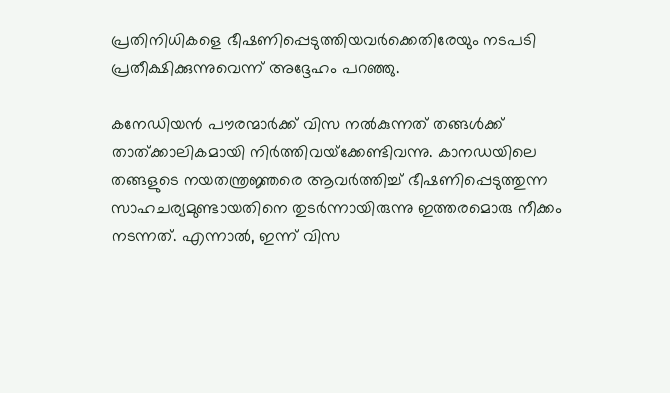പ്രതിനിധികളെ ഭീഷണിപ്പെടുത്തിയവർക്കെതിരേയും നടപടി പ്രതീക്ഷിക്കുന്നുവെന്ന് അദ്ദേഹം പറഞ്ഞു.

കനേഡിയൻ പൗരന്മാർക്ക് വിസ നൽകുന്നത് തങ്ങൾക്ക് താത്ക്കാലികമായി നിർത്തിവയ്‌ക്കേണ്ടിവന്നു. കാനഡയിലെ തങ്ങളുടെ നയതന്ത്രജ്ഞരെ ആവർത്തിച്ച് ഭീഷണിപ്പെടുത്തുന്ന സാഹചര്യമുണ്ടായതിനെ തുടർന്നായിരുന്നു ഇത്തരമൊരു നീക്കം നടന്നത്. എന്നാൽ, ഇന്ന് വിസ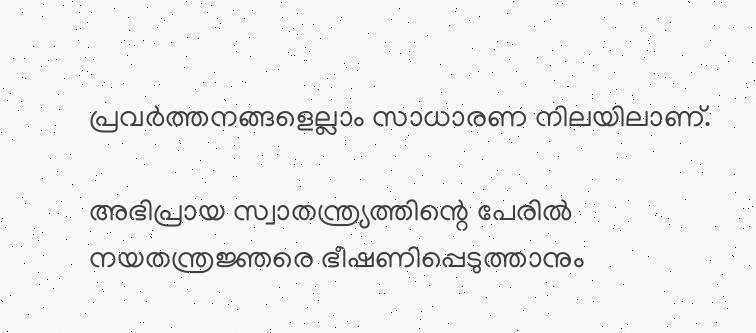പ്രവർത്തനങ്ങളെല്ലാം സാധാരണ നിലയിലാണ്.

അഭിപ്രായ സ്വാതന്ത്ര്യത്തിന്റെ പേരിൽ നയതന്ത്രജ്ഞരെ ഭീഷണിപ്പെടുത്താനും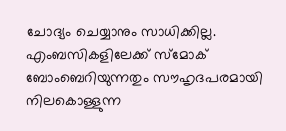ചോദ്യം ചെയ്യാനും സാധിക്കില്ല. എംബസികളിലേക്ക് സ്‌മോക് ബോംബെറിയുന്നതും സൗഹൃദപരമായി നിലകൊള്ളുന്ന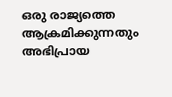ഒരു രാജ്യത്തെ ആക്രമിക്കുന്നതും അഭിപ്രായ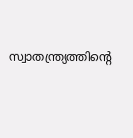സ്വാതന്ത്ര്യത്തിന്റെ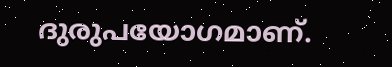ദുരുപയോഗമാണ്.